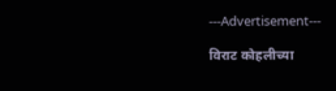---Advertisement---

विराट कोहलीच्या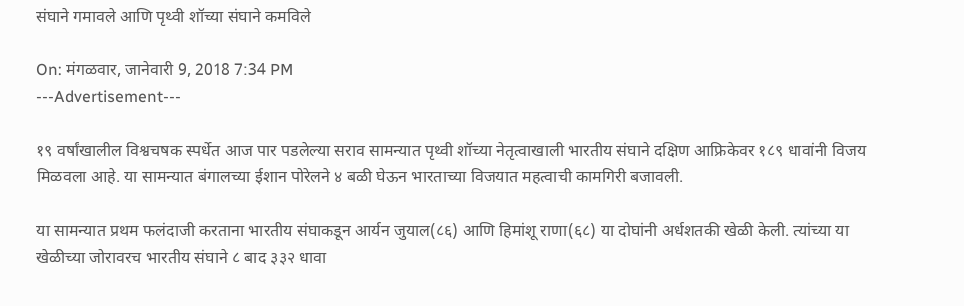संघाने गमावले आणि पृथ्वी शॉच्या संघाने कमविले

On: मंगळवार, जानेवारी 9, 2018 7:34 PM
---Advertisement---

१९ वर्षांखालील विश्वचषक स्पर्धेत आज पार पडलेल्या सराव सामन्यात पृथ्वी शॉच्या नेतृत्वाखाली भारतीय संघाने दक्षिण आफ्रिकेवर १८९ धावांनी विजय मिळवला आहे. या सामन्यात बंगालच्या ईशान पोरेलने ४ बळी घेऊन भारताच्या विजयात महत्वाची कामगिरी बजावली.

या सामन्यात प्रथम फलंदाजी करताना भारतीय संघाकडून आर्यन जुयाल(८६) आणि हिमांशू राणा(६८) या दोघांनी अर्धशतकी खेळी केली. त्यांच्या या खेळीच्या जोरावरच भारतीय संघाने ८ बाद ३३२ धावा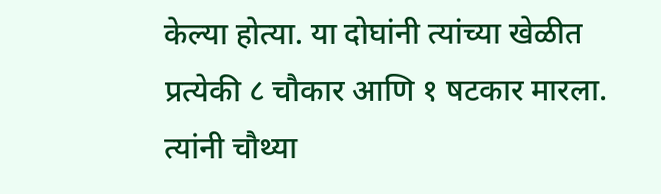केल्या होत्या. या दोघांनी त्यांच्या खेळीत प्रत्येकी ८ चौकार आणि १ षटकार मारला. त्यांनी चौथ्या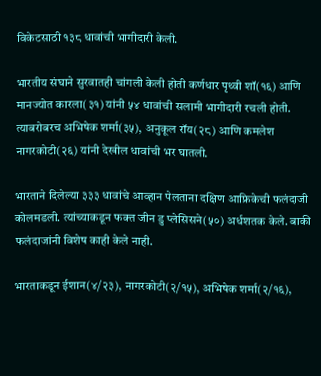विकेटसाठी १३८ धावांची भागीदारी केली.

भारतीय संघाने सुरवातही चांगली केली होती कर्णधार पृथ्वी शॉ(१६) आणि मानज्योत कारला(३१) यांनी ५४ धावांची सलामी भागीदारी रचली होती. त्याबरोबरच अभिषेक शर्मा(३५), अनुकूल रॉय(२८) आणि कमलेश नागरकोटी(२६) यांनी देखील धावांची भर घातली.

भारताने दिलेल्या ३३३ धावांचे आव्हान पेलताना दक्षिण आफ्रिकेची फलंदाजी कोलमडली. त्यांच्याकडून फक्त जीन डु प्लेसिसने(५०) अर्धशतक केले. बाकी फलंदाजांनी विशेष काही केले नाही.

भारताकडून ईशान(४/२३), नागरकोटी(२/१५), अभिषेक शर्मा(२/१६),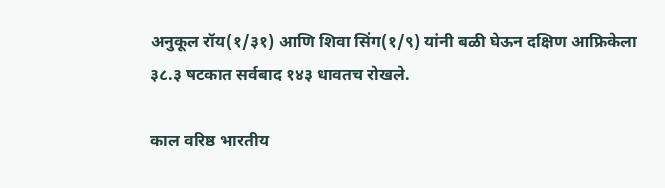अनुकूल रॉय(१/३१) आणि शिवा सिंग(१/९) यांनी बळी घेऊन दक्षिण आफ्रिकेला ३८.३ षटकात सर्वबाद १४३ धावतच रोखले.

काल वरिष्ठ भारतीय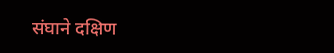संघाने दक्षिण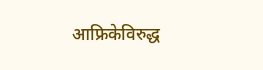आफ्रिकेविरुद्ध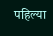पहिल्या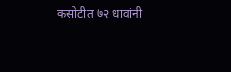कसोटीत ७२ धावांनी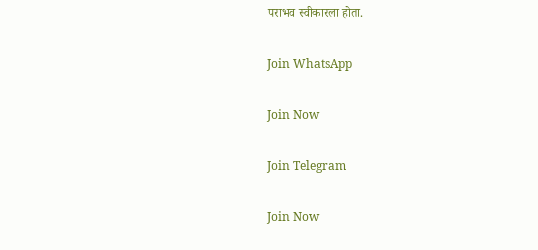पराभव स्वीकारला होता.

Join WhatsApp

Join Now

Join Telegram

Join Now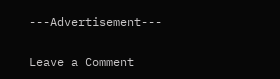---Advertisement---

Leave a Comment